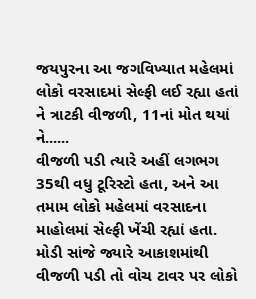જયપુરના આ જગવિખ્યાત મહેલમાં લોકો વરસાદમાં સેલ્ફી લઈ રહ્યા હતાં ને ત્રાટકી વીજળી, 11નાં મોત થયાં ને......
વીજળી પડી ત્યારે અહીં લગભગ 35થી વધુ ટૂરિસ્ટો હતા, અને આ તમામ લોકો મહેલમાં વરસાદના માહોલમાં સેલ્ફી ખેંચી રહ્યાં હતા. મોડી સાંજે જ્યારે આકાશમાંથી વીજળી પડી તો વોચ ટાવર પર લોકો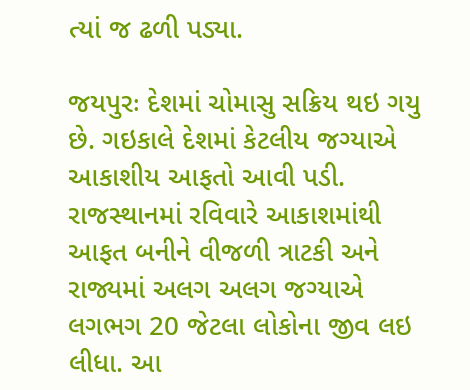ત્યાં જ ઢળી પડ્યા.

જયપુરઃ દેશમાં ચોમાસુ સક્રિય થઇ ગયુ છે. ગઇકાલે દેશમાં કેટલીય જગ્યાએ આકાશીય આફતો આવી પડી. રાજસ્થાનમાં રવિવારે આકાશમાંથી આફત બનીને વીજળી ત્રાટકી અને રાજ્યમાં અલગ અલગ જગ્યાએ લગભગ 20 જેટલા લોકોના જીવ લઇ લીધા. આ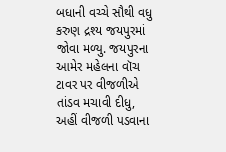બધાની વચ્ચે સૌથી વધુ કરુણ દ્રશ્ય જયપુરમાં જોવા મળ્યુ. જયપુરના આમેર મહેલના વૉચ ટાવર પર વીજળીએ તાંડવ મચાવી દીધુ, અહીં વીજળી પડવાના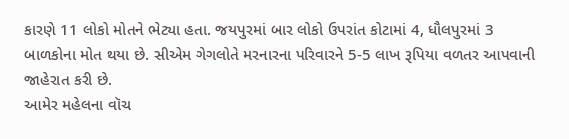કારણે 11 લોકો મોતને ભેટ્યા હતા. જયપુરમાં બાર લોકો ઉપરાંત કોટામાં 4, ધૌલપુરમાં 3 બાળકોના મોત થયા છે. સીએમ ગેગલોતે મરનારના પરિવારને 5-5 લાખ રૂપિયા વળતર આપવાની જાહેરાત કરી છે.
આમેર મહેલના વૉચ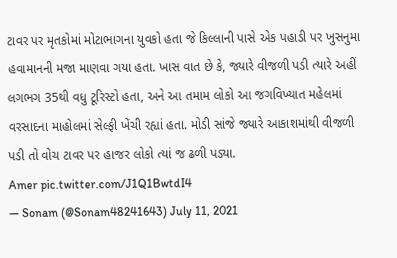ટાવર પર મૃતકોમાં મોટાભાગના યુવકો હતા જે કિલ્લાની પાસે એક પહાડી પર ખુસનુમા હવામાનની મજા માણવા ગયા હતા. ખાસ વાત છે કે, જ્યારે વીજળી પડી ત્યારે અહીં લગભગ 35થી વધુ ટૂરિસ્ટો હતા, અને આ તમામ લોકો આ જગવિખ્યાત મહેલમાં વરસાદના માહોલમાં સેલ્ફી ખેંચી રહ્યાં હતા. મોડી સાંજે જ્યારે આકાશમાંથી વીજળી પડી તો વોચ ટાવર પર હાજર લોકો ત્યાં જ ઢળી પડ્યા.
Amer pic.twitter.com/J1Q1BwtdI4
— Sonam (@Sonam48241643) July 11, 2021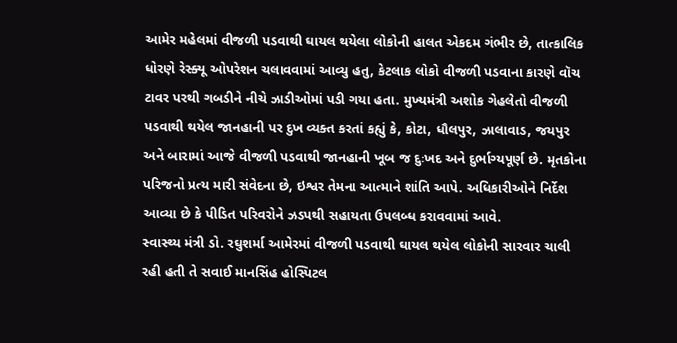આમેર મહેલમાં વીજળી પડવાથી ઘાયલ થયેલા લોકોની હાલત એકદમ ગંભીર છે, તાત્કાલિક ધોરણે રેસ્ક્યૂ ઓપરેશન ચલાવવામાં આવ્યુ હતુ, કેટલાક લોકો વીજળી પડવાના કારણે વૉચ ટાવર પરથી ગબડીને નીચે ઝાડીઓમાં પડી ગયા હતા. મુખ્યમંત્રી અશોક ગેહલેતો વીજળી પડવાથી થયેલ જાનહાની પર દુખ વ્યક્ત કરતાં કહ્યું કે, કોટા, ધૌલપુર, ઝાલાવાડ, જયપુર અને બારામાં આજે વીજળી પડવાથી જાનહાની ખૂબ જ દુઃખદ અને દુર્ભાગ્યપૂર્ણ છે. મૃતકોના પરિજનો પ્રત્ય મારી સંવેદના છે, ઇશ્વર તેમના આત્માને શાંતિ આપે. અધિકારીઓને નિર્દેશ આવ્યા છે કે પીડિત પરિવરોને ઝડપથી સહાયતા ઉપલબ્ધ કરાવવામાં આવે.
સ્વાસ્થ્ય મંત્રી ડો. રઘુશર્મા આમેરમાં વીજળી પડવાથી ઘાયલ થયેલ લોકોની સારવાર ચાલી રહી હતી તે સવાઈ માનસિંહ હોસ્પિટલ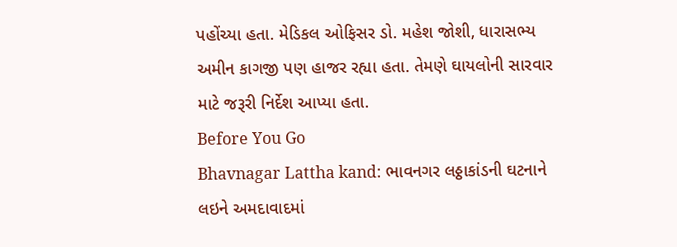પહોંચ્યા હતા. મેડિકલ ઓફિસર ડો. મહેશ જોશી, ધારાસભ્ય અમીન કાગજી પણ હાજર રહ્યા હતા. તેમણે ઘાયલોની સારવાર માટે જરૂરી નિર્દેશ આપ્યા હતા.
Before You Go
Bhavnagar Lattha kand: ભાવનગર લઠ્ઠાકાંડની ઘટનાને લઇને અમદાવાદમાં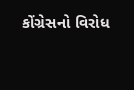કોંગ્રેસનો વિરોધ